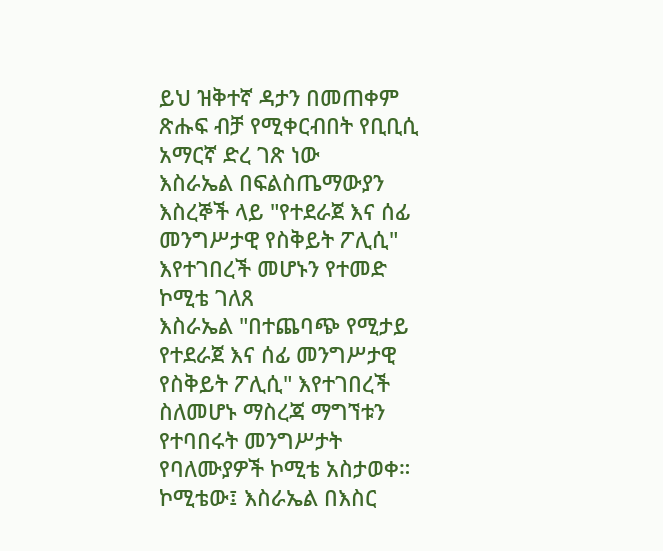ይህ ዝቅተኛ ዳታን በመጠቀም ጽሑፍ ብቻ የሚቀርብበት የቢቢሲ አማርኛ ድረ ገጽ ነው
እስራኤል በፍልስጤማውያን እስረኞች ላይ "የተደራጀ እና ሰፊ መንግሥታዊ የስቅይት ፖሊሲ" እየተገበረች መሆኑን የተመድ ኮሚቴ ገለጸ
እስራኤል "በተጨባጭ የሚታይ የተደራጀ እና ሰፊ መንግሥታዊ የስቅይት ፖሊሲ" እየተገበረች ስለመሆኑ ማስረጃ ማግኘቱን የተባበሩት መንግሥታት የባለሙያዎች ኮሚቴ አስታወቀ። ኮሚቴው፤ እስራኤል በእስር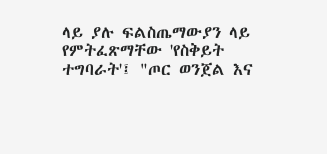ላይ ያሉ ፍልስጤማውያን ላይ የምትፈጽማቸው 'የስቅይት ተግባራት'፤ "ጦር ወንጀል እና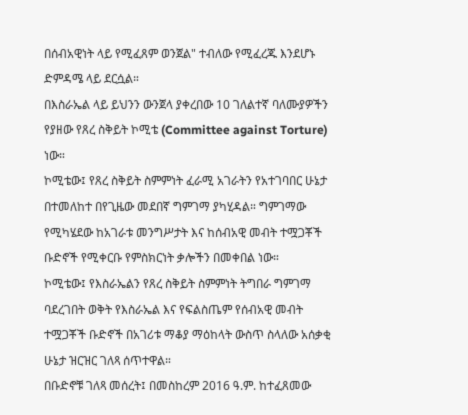በሰብአዊነት ላይ የሚፈጸም ወንጀል" ተብለው የሚፈረጁ እንደሆኑ ድምዳሜ ላይ ደርሷል።
በእስራኤል ላይ ይህንን ውንጀላ ያቀረበው 10 ገለልተኛ ባለሙያዎችን የያዘው የጸረ ስቅይት ኮሚቴ (Committee against Torture) ነው።
ኮሚቴው፤ የጸረ ስቅይት ስምምነት ፈራሚ አገራትን የአተገባበር ሁኔታ በተመለከተ በየጊዜው መደበኛ ግምገማ ያካሂዳል። ግምገማው የሚካሄደው ከአገራቱ መንግሥታት እና ከሰብአዊ መብት ተሟጋቾች ቡድኖች የሚቀርቡ የምስክርነት ቃሎችን በመቀበል ነው።
ኮሚቴው፤ የእስራኤልን የጸረ ስቅይት ስምምነት ትግበራ ግምገማ ባደረገበት ወቅት የእስራኤል እና የፍልስጤም የሰብአዊ መብት ተሟጋቾች ቡድኖች በአገሪቱ ማቆያ ማዕከላት ውስጥ ስላለው አሰቃቂ ሁኔታ ዝርዝር ገለጻ ሰጥተዋል።
በቡድኖቹ ገለጻ መሰረት፤ በመስከረም 2016 ዓ.ም. ከተፈጸመው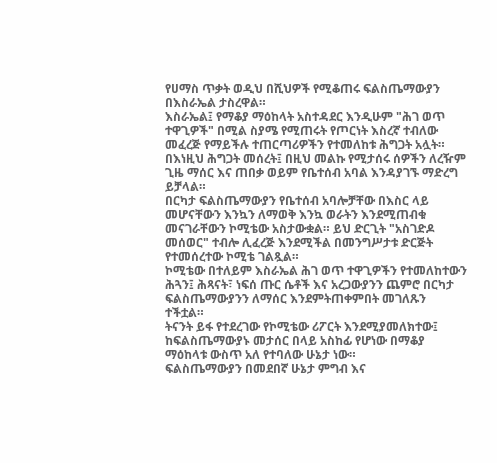የሀማስ ጥቃት ወዲህ በሺህዎች የሚቆጠሩ ፍልስጤማውያን በእስራኤል ታስረዋል።
እስራኤል፤ የማቆያ ማዕከላት አስተዳደር እንዲሁም "ሕገ ወጥ ተዋጊዎች" በሚል ስያሜ የሚጠሩት የጦርነት እስረኛ ተብለው መፈረጅ የማይችሉ ተጠርጣሪዎችን የተመለከቱ ሕግጋት አሏት። በእነዚህ ሕግጋት መሰረት፤ በዚህ መልኩ የሚታሰሩ ሰዎችን ለረዥም ጊዜ ማሰር እና ጠበቃ ወይም የቤተሰብ አባል እንዳያገኙ ማድረግ ይቻላል።
በርካታ ፍልስጤማውያን የቤተሰብ አባሎቻቸው በእስር ላይ መሆናቸውን እንኳን ለማወቅ እንኳ ወራትን እንደሚጠብቁ መናገራቸውን ኮሚቴው አስታውቋል። ይህ ድርጊት "አስገድዶ መሰወር" ተብሎ ሊፈረጅ እንደሚችል በመንግሥታቱ ድርጅት የተመሰረተው ኮሚቴ ገልጿል።
ኮሚቴው በተለይም እስራኤል ሕገ ወጥ ተዋጊዎችን የተመለከተውን ሕጓን፤ ሕጻናት፣ ነፍሰ ጡር ሴቶች እና አረጋውያንን ጨምሮ በርካታ ፍልስጤማውያንን ለማሰር እንደምትጠቀምበት መገለጹን ተችቷል።
ትናንት ይፋ የተደረገው የኮሚቴው ሪፖርት እንደሚያመለክተው፤ ከፍልስጤማውያኑ መታሰር በላይ አስከፊ የሆነው በማቆያ ማዕከላቱ ውስጥ አለ የተባለው ሁኔታ ነው።
ፍልስጤማውያን በመደበኛ ሁኔታ ምግብ እና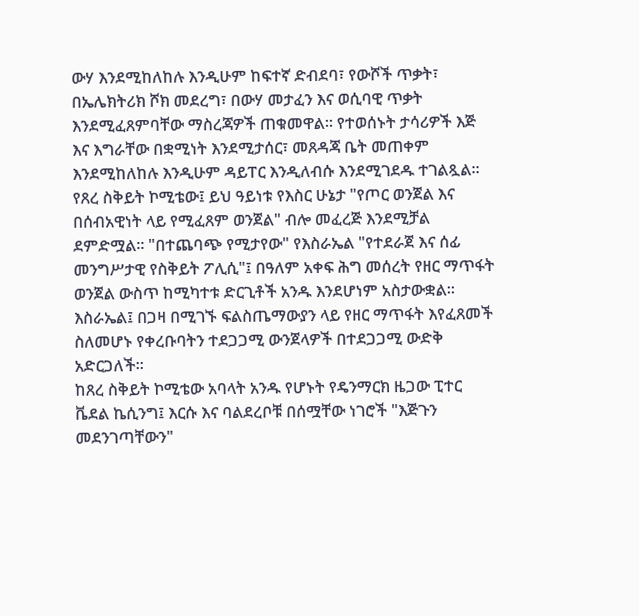ውሃ እንደሚከለከሉ እንዲሁም ከፍተኛ ድብደባ፣ የውሾች ጥቃት፣ በኤሌክትሪክ ሾክ መደረግ፣ በውሃ መታፈን እና ወሲባዊ ጥቃት እንደሚፈጸምባቸው ማስረጃዎች ጠቁመዋል። የተወሰኑት ታሳሪዎች እጅ እና እግራቸው በቋሚነት እንደሚታሰር፣ መጸዳጃ ቤት መጠቀም እንደሚከለከሉ እንዲሁም ዳይፐር እንዲለብሱ እንደሚገደዱ ተገልጿል።
የጸረ ስቅይት ኮሚቴው፤ ይህ ዓይነቱ የእስር ሁኔታ "የጦር ወንጀል እና በሰብአዊነት ላይ የሚፈጸም ወንጀል" ብሎ መፈረጅ እንደሚቻል ደምድሟል። "በተጨባጭ የሚታየው" የእስራኤል "የተደራጀ እና ሰፊ መንግሥታዊ የስቅይት ፖሊሲ"፤ በዓለም አቀፍ ሕግ መሰረት የዘር ማጥፋት ወንጀል ውስጥ ከሚካተቱ ድርጊቶች አንዱ እንደሆነም አስታውቋል።
እስራኤል፤ በጋዛ በሚገኙ ፍልስጤማውያን ላይ የዘር ማጥፋት እየፈጸመች ስለመሆኑ የቀረቡባትን ተደጋጋሚ ውንጀላዎች በተደጋጋሚ ውድቅ አድርጋለች።
ከጸረ ስቅይት ኮሚቴው አባላት አንዱ የሆኑት የዴንማርክ ዜጋው ፒተር ቬደል ኬሲንግ፤ እርሱ እና ባልደረቦቹ በሰሟቸው ነገሮች "እጅጉን መደንገጣቸውን"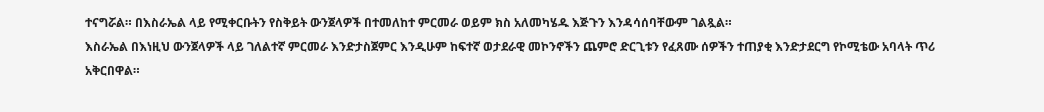ተናግሯል። በእስራኤል ላይ የሚቀርቡትን የስቅይት ውንጀላዎች በተመለከተ ምርመራ ወይም ክስ አለመካሄዱ እጅጉን እንዳሳሰባቸውም ገልጿል።
እስራኤል በእነዚህ ውንጀላዎች ላይ ገለልተኛ ምርመራ እንድታስጀምር እንዲሁም ከፍተኛ ወታደራዊ መኮንኖችን ጨምሮ ድርጊቱን የፈጸሙ ሰዎችን ተጠያቂ እንድታደርግ የኮሚቴው አባላት ጥሪ አቅርበዋል።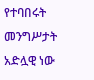የተባበሩት መንግሥታት አድሏዊ ነው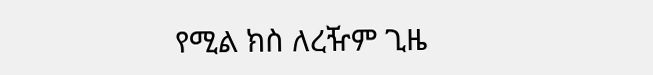የሚል ክስ ለረዥም ጊዜ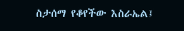ስታሰማ የቆየችው እስራኤል፤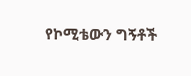የኮሚቴውን ግኝቶች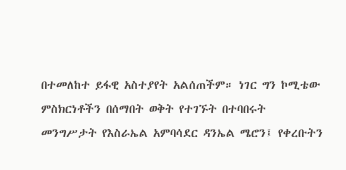በተመለከተ ይፋዊ አስተያየት አልሰጠችም። ነገር ግን ኮሚቴው ምስክርነቶችን በሰማበት ወቅት የተገኙት በተባበሩት መንግሥታት የእስራኤል አምባሳደር ዳንኤል ሜሮን፤ የቀረቡትን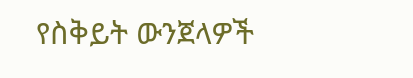የስቅይት ውንጀላዎች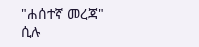"ሐሰተኛ መረጃ" ሲሉ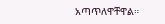አጣጥለዋቸዋል።